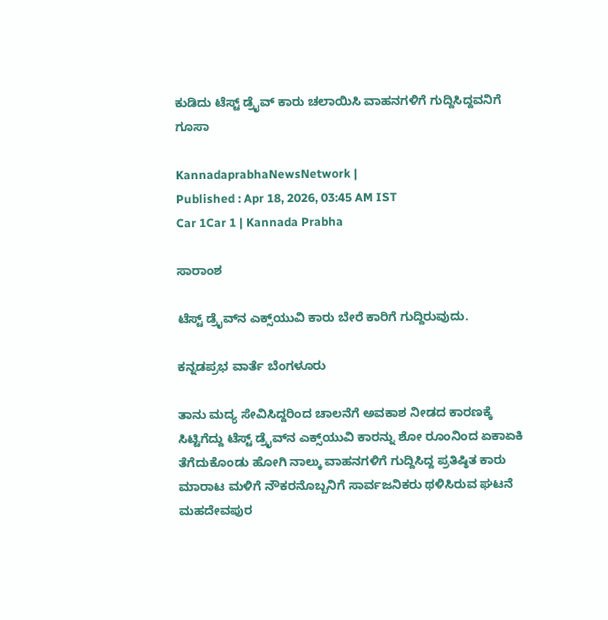ಕುಡಿದು ಟೆಸ್ಟ್‌ ಡ್ರೈವ್‌ ಕಾರು ಚಲಾಯಿಸಿ ವಾಹನಗಳಿಗೆ ಗುದ್ದಿಸಿದ್ದವನಿಗೆ ಗೂಸಾ

KannadaprabhaNewsNetwork |
Published : Apr 18, 2026, 03:45 AM IST
Car 1Car 1 | Kannada Prabha

ಸಾರಾಂಶ

ಟೆಸ್ಟ್‌ ಡ್ರೈವ್‌ನ ಎಕ್ಸ್‌ಯುವಿ ಕಾರು ಬೇರೆ ಕಾರಿಗೆ ಗುದ್ದಿರುವುದು.

ಕನ್ನಡಪ್ರಭ ವಾರ್ತೆ ಬೆಂಗಳೂರು

ತಾನು ಮದ್ಯ ಸೇವಿಸಿದ್ದರಿಂದ ಚಾಲನೆಗೆ ಅವಕಾಶ ನೀಡದ ಕಾರಣಕ್ಕೆ ಸಿಟ್ಟಿಗೆದ್ದು ಟೆಸ್ಟ್‌ ಡ್ರೈವ್‌ನ ಎಕ್ಸ್‌ಯುವಿ ಕಾರನ್ನು ಶೋ ರೂಂನಿಂದ ಏಕಾಏಕಿ ತೆಗೆದುಕೊಂಡು ಹೋಗಿ ನಾಲ್ಕು ವಾಹನಗಳಿಗೆ ಗುದ್ದಿಸಿದ್ದ ಪ್ರತಿಷ್ಠಿತ ಕಾರು ಮಾರಾಟ ಮಳಿಗೆ ನೌಕರನೊಬ್ಬನಿಗೆ ಸಾರ್ವಜನಿಕರು ಥಳಿಸಿರುವ ಘಟನೆ ಮಹದೇವಪುರ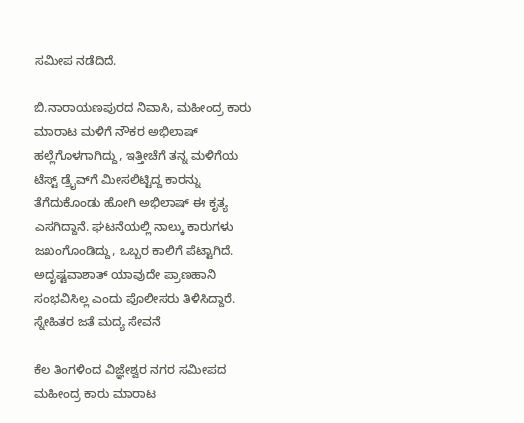ಸಮೀಪ ನಡೆದಿದೆ.

ಬಿ.ನಾರಾಯಣಪುರದ ನಿವಾಸಿ, ಮಹೀಂದ್ರ ಕಾರು ಮಾರಾಟ ಮಳಿಗೆ ನೌಕರ ಅಭಿಲಾಷ್ ಹಲ್ಲೆಗೊಳಗಾಗಿದ್ದು, ಇತ್ತೀಚೆಗೆ ತನ್ನ ಮಳಿಗೆಯ ಟೆಸ್ಟ್‌ ಡ್ರೈವ್‌ಗೆ ಮೀಸಲಿಟ್ಟಿದ್ದ ಕಾರನ್ನು ತೆಗೆದುಕೊಂಡು ಹೋಗಿ ಅಭಿಲಾಷ್ ಈ ಕೃತ್ಯ ಎಸಗಿದ್ದಾನೆ. ಘಟನೆಯಲ್ಲಿ ನಾಲ್ಕು ಕಾರುಗಳು ಜಖಂಗೊಂಡಿದ್ದು, ಒಬ್ಬರ ಕಾಲಿಗೆ ಪೆಟ್ಟಾಗಿದೆ. ಅದೃಷ್ಟವಾಶಾತ್ ಯಾವುದೇ ಪ್ರಾಣಹಾನಿ ಸಂಭವಿಸಿಲ್ಲ ಎಂದು ಪೊಲೀಸರು ತಿಳಿಸಿದ್ದಾರೆ. ಸ್ನೇಹಿತರ ಜತೆ ಮದ್ಯ ಸೇವನೆ

ಕೆಲ ತಿಂಗಳಿಂದ ವಿಜ್ಞೇಶ್ವರ ನಗರ ಸಮೀಪದ ಮಹೀಂದ್ರ ಕಾರು ಮಾರಾಟ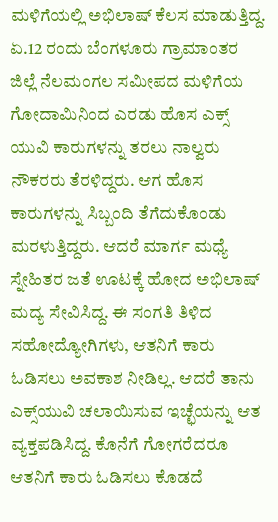ಮಳಿಗೆಯಲ್ಲಿ ಅಭಿಲಾಷ್ ಕೆಲಸ ಮಾಡುತ್ತಿದ್ದ. ಏ.12 ರಂದು ಬೆಂಗಳೂರು ಗ್ರಾಮಾಂತರ ಜಿಲ್ಲೆ ನೆಲಮಂಗಲ ಸಮೀಪದ ಮಳಿಗೆಯ ಗೋದಾಮಿನಿಂದ ಎರಡು ಹೊಸ ಎಕ್ಸ್‌ ಯುವಿ ಕಾರುಗಳನ್ನು ತರಲು ನಾಲ್ವರು ನೌಕರರು ತೆರಳಿದ್ದರು. ಆಗ ಹೊಸ ಕಾರುಗಳನ್ನು ಸಿಬ್ಬಂದಿ ತೆಗೆದುಕೊಂಡು ಮರಳುತ್ತಿದ್ದರು. ಆದರೆ ಮಾರ್ಗ ಮಧ್ಯೆ ಸ್ನೇಹಿತರ ಜತೆ ಊಟಕ್ಕೆ ಹೋದ ಅಭಿಲಾಷ್ ಮದ್ಯ ಸೇವಿಸಿದ್ದ. ಈ ಸಂಗತಿ ತಿಳಿದ ಸಹೋದ್ಯೋಗಿಗಳು, ಆತನಿಗೆ ಕಾರು ಓಡಿಸಲು ಅವಕಾಶ ನೀಡಿಲ್ಲ. ಆದರೆ ತಾನು ಎಕ್ಸ್‌ಯುವಿ ಚಲಾಯಿಸುವ ಇಚ್ಛೆಯನ್ನು ಆತ ವ್ಯಕ್ತಪಡಿಸಿದ್ದ. ಕೊನೆಗೆ ಗೋಗರೆದರೂ ಆತನಿಗೆ ಕಾರು ಓಡಿಸಲು ಕೊಡದೆ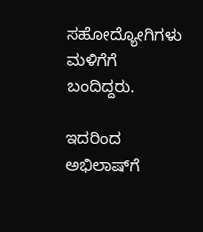ಸಹೋದ್ಯೋಗಿಗಳು ಮಳಿಗೆಗೆ ಬಂದಿದ್ದರು.

ಇದರಿಂದ ಅಭಿಲಾಷ್‌ಗೆ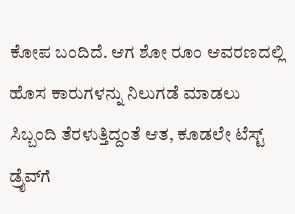ಕೋಪ ಬಂದಿದೆ. ಆಗ ಶೋ ರೂಂ ಆವರಣದಲ್ಲಿ ಹೊಸ ಕಾರುಗಳನ್ನು ನಿಲುಗಡೆ ಮಾಡಲು ಸಿಬ್ಬಂದಿ ತೆರಳುತ್ತಿದ್ದಂತೆ ಆತ, ಕೂಡಲೇ ಟೆಸ್ಟ್ ಡ್ರೈವ್‌ಗೆ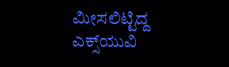ಮೀಸಲಿಟ್ಟಿದ್ದ ಎಕ್ಸ್‌ಯುವಿ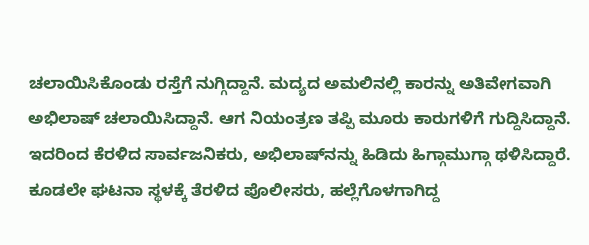ಚಲಾಯಿಸಿಕೊಂಡು ರಸ್ತೆಗೆ ನುಗ್ಗಿದ್ದಾನೆ. ಮದ್ಯದ ಅಮಲಿನಲ್ಲಿ ಕಾರನ್ನು ಅತಿವೇಗವಾಗಿ ಅಭಿಲಾಷ್ ಚಲಾಯಿಸಿದ್ದಾನೆ. ಆಗ ನಿಯಂತ್ರಣ ತಪ್ಪಿ ಮೂರು ಕಾರುಗಳಿಗೆ ಗುದ್ದಿಸಿದ್ದಾನೆ. ಇದರಿಂದ ಕೆರಳಿದ ಸಾರ್ವಜನಿಕರು, ಅಭಿಲಾಷ್‌ನನ್ನು ಹಿಡಿದು ಹಿಗ್ಗಾಮುಗ್ಗಾ ಥಳಿಸಿದ್ದಾರೆ. ಕೂಡಲೇ ಘಟನಾ ಸ್ಥಳಕ್ಕೆ ತೆರಳಿದ ಪೊಲೀಸರು, ಹಲ್ಲೆಗೊಳಗಾಗಿದ್ದ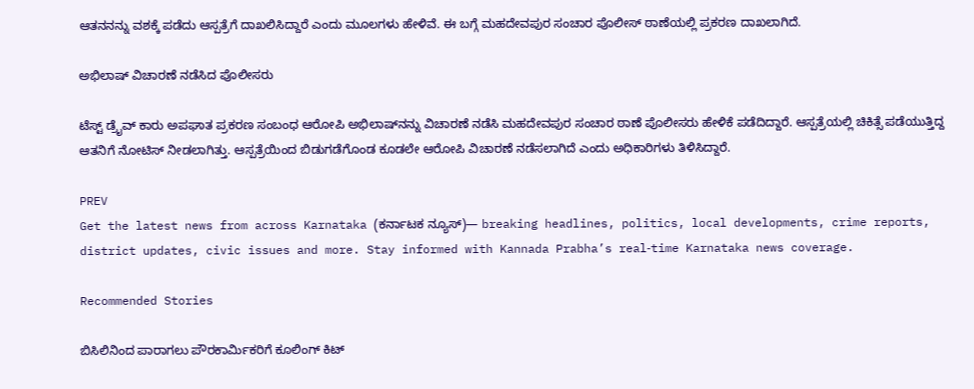ಆತನನನ್ನು ವಶಕ್ಕೆ ಪಡೆದು ಆಸ್ಪತ್ರೆಗೆ ದಾಖಲಿಸಿದ್ದಾರೆ ಎಂದು ಮೂಲಗಳು ಹೇಳಿವೆ. ಈ ಬಗ್ಗೆ ಮಹದೇವಪುರ ಸಂಚಾರ ಪೊಲೀಸ್ ಠಾಣೆಯಲ್ಲಿ ಪ್ರಕರಣ ದಾಖಲಾಗಿದೆ.

ಅಭಿಲಾಷ್ ವಿಚಾರಣೆ ನಡೆಸಿದ ಪೊಲೀಸರು

ಟೆಸ್ಟ್ ಡ್ರೈವ್ ಕಾರು ಅಪಘಾತ ಪ್ರಕರಣ ಸಂಬಂಧ ಆರೋಪಿ ಅಭಿಲಾಷ್‌ನನ್ನು ವಿಚಾರಣೆ ನಡೆಸಿ ಮಹದೇವಪುರ ಸಂಚಾರ ಠಾಣೆ ಪೊಲೀಸರು ಹೇಳಿಕೆ ಪಡೆದಿದ್ದಾರೆ. ಆಸ್ಪತ್ರೆಯಲ್ಲಿ ಚಿಕಿತ್ಸೆ ಪಡೆಯುತ್ತಿದ್ದ ಆತನಿಗೆ ನೋಟಿಸ್ ನೀಡಲಾಗಿತ್ತು. ಆಸ್ಪತ್ರೆಯಿಂದ ಬಿಡುಗಡೆಗೊಂಡ ಕೂಡಲೇ ಆರೋಪಿ ವಿಚಾರಣೆ ನಡೆಸಲಾಗಿದೆ ಎಂದು ಅಧಿಕಾರಿಗಳು ತಿಳಿಸಿದ್ದಾರೆ.

PREV
Get the latest news from across Karnataka (ಕರ್ನಾಟಕ ನ್ಯೂಸ್)— breaking headlines, politics, local developments, crime reports, district updates, civic issues and more. Stay informed with Kannada Prabha’s real‑time Karnataka news coverage.

Recommended Stories

ಬಿಸಿಲಿನಿಂದ ಪಾರಾಗಲು ಪೌರಕಾರ್ಮಿಕರಿಗೆ ಕೂಲಿಂಗ್ ಕಿಟ್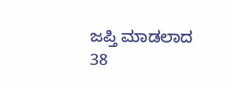ಜಪ್ತಿ ಮಾಡಲಾದ 38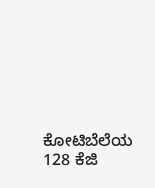ಕೋಟಿಬೆಲೆಯ 128 ಕೆಜಿ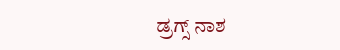ಡ್ರಗ್ಸ್ ನಾಶ